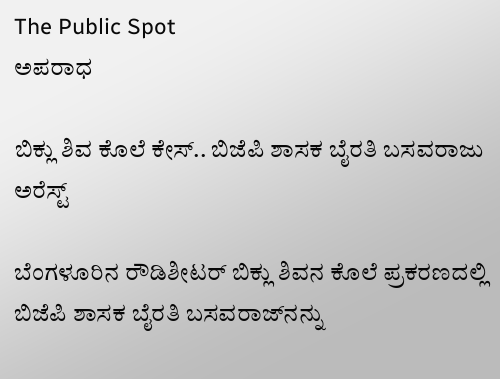The Public Spot
ಅಪರಾಧ

ಬಿಕ್ಲು ಶಿವ ಕೊಲೆ ಕೇಸ್‌.. ಬಿಜೆಪಿ ಶಾಸಕ ಬೈರತಿ ಬಸವರಾಜು ಅರೆಸ್ಟ್‌

ಬೆಂಗಳೂರಿನ ರೌಡಿಶೀಟರ್ ಬಿಕ್ಲು ಶಿವನ ಕೊಲೆ ಪ್ರಕರಣದಲ್ಲಿ ಬಿಜೆಪಿ ಶಾಸಕ‌ ಬೈರತಿ ಬಸವರಾಜ್‌ನನ್ನು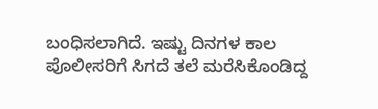ಬಂಧಿಸಲಾಗಿದೆ. ಇಷ್ಟು ದಿನಗಳ ಕಾಲ ಪೊಲೀಸರಿಗೆ ಸಿಗದೆ ತಲೆ ಮರೆಸಿಕೊಂಡಿದ್ದ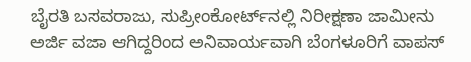ಬೈರತಿ ಬಸವರಾಜು, ಸುಪ್ರೀಂಕೋರ್ಟ್‌ನಲ್ಲಿ ನಿರೀಕ್ಷಣಾ ಜಾಮೀನು ಅರ್ಜಿ ವಜಾ ಆಗಿದ್ದರಿಂದ ಅನಿವಾರ್ಯವಾಗಿ ಬೆಂಗಳೂರಿಗೆ ವಾಪಸ್‌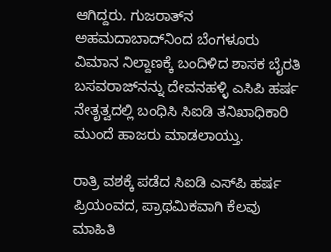ಆಗಿದ್ದರು. ಗುಜರಾತ್‌ನ ಅಹಮದಾಬಾದ್‌ನಿಂದ ಬೆಂಗಳೂರು ವಿಮಾನ ನಿಲ್ದಾಣಕ್ಕೆ ಬಂದಿಳಿದ ಶಾಸಕ ಬೈರತಿ ಬಸವರಾಜ್‌ನನ್ನು ದೇವನಹಳ್ಳಿ ಎಸಿಪಿ ಹರ್ಷ ನೇತೃತ್ವದಲ್ಲಿ ಬಂಧಿಸಿ ಸಿಐಡಿ ತನಿಖಾಧಿಕಾರಿ ಮುಂದೆ ಹಾಜರು ಮಾಡಲಾಯ್ತು.

ರಾತ್ರಿ ವಶಕ್ಕೆ ಪಡೆದ ಸಿಐಡಿ ಎಸ್‌ಪಿ ಹರ್ಷ ಪ್ರಿಯಂವದ, ಪ್ರಾಥಮಿಕವಾಗಿ ಕೆಲವು ಮಾಹಿತಿ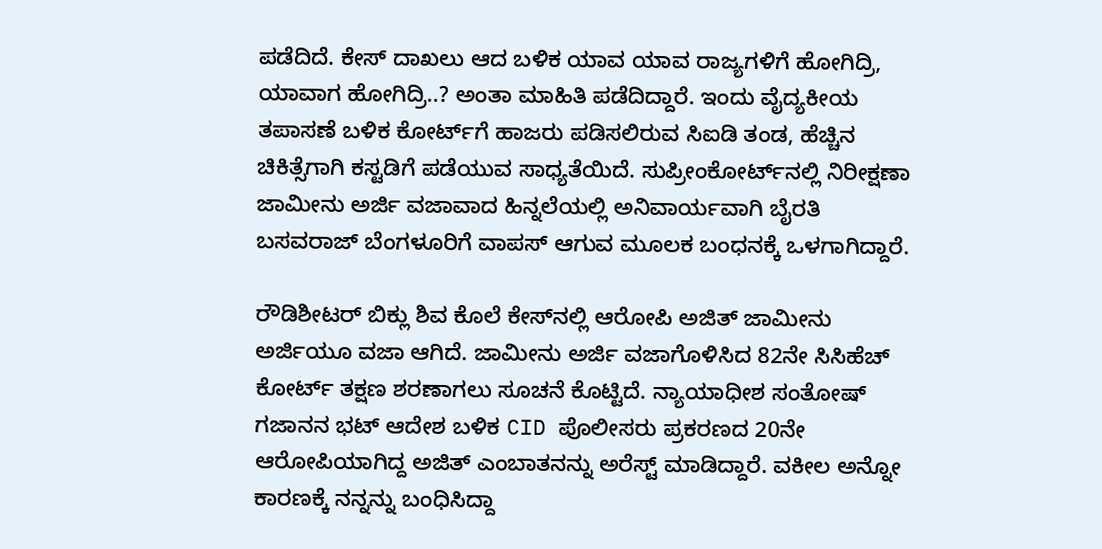ಪಡೆದಿದೆ. ಕೇಸ್‌ ದಾಖಲು ಆದ ಬಳಿಕ ಯಾವ ಯಾವ ರಾಜ್ಯಗಳಿಗೆ ಹೋಗಿದ್ರಿ, ಯಾವಾಗ ಹೋಗಿದ್ರಿ..? ಅಂತಾ ಮಾಹಿತಿ ಪಡೆದಿದ್ದಾರೆ. ಇಂದು ವೈದ್ಯಕೀಯ ತಪಾಸಣೆ ಬಳಿಕ ಕೋರ್ಟ್‌ಗೆ ಹಾಜರು ಪಡಿಸಲಿರುವ ಸಿಐಡಿ ತಂಡ, ಹೆಚ್ಚಿನ ಚಿಕಿತ್ಸೆಗಾಗಿ ಕಸ್ಟಡಿಗೆ ಪಡೆಯುವ ಸಾಧ್ಯತೆಯಿದೆ. ಸುಪ್ರೀಂಕೋರ್ಟ್‌ನಲ್ಲಿ ನಿರೀಕ್ಷಣಾ ಜಾಮೀನು ಅರ್ಜಿ ವಜಾವಾದ ಹಿನ್ನಲೆಯಲ್ಲಿ ಅನಿವಾರ್ಯವಾಗಿ ಬೈರತಿ ಬಸವರಾಜ್ ಬೆಂಗಳೂರಿಗೆ ವಾಪಸ್ ಆಗುವ ಮೂಲಕ ಬಂಧನಕ್ಕೆ ಒಳಗಾಗಿದ್ದಾರೆ.

ರೌಡಿಶೀಟರ್ ಬಿಕ್ಲು ಶಿವ ಕೊಲೆ ಕೇಸ್‌ನಲ್ಲಿ ಆರೋಪಿ ಅಜಿತ್ ಜಾಮೀನು ಅರ್ಜಿಯೂ ವಜಾ ಆಗಿದೆ. ಜಾಮೀನು ಅರ್ಜಿ ವಜಾಗೊಳಿಸಿದ 82ನೇ ಸಿಸಿಹೆಚ್ ಕೋರ್ಟ್ ತಕ್ಷಣ ಶರಣಾಗಲು ಸೂಚನೆ ಕೊಟ್ಟಿದೆ. ನ್ಯಾಯಾಧೀಶ ಸಂತೋಷ್ ಗಜಾನನ ಭಟ್ ಆದೇಶ ಬಳಿಕ CID ಪೊಲೀಸರು ಪ್ರಕರಣದ 20ನೇ ಆರೋಪಿಯಾಗಿದ್ದ ಅಜಿತ್ ಎಂಬಾತನನ್ನು ಅರೆಸ್ಟ್‌ ಮಾಡಿದ್ದಾರೆ. ವಕೀಲ ಅನ್ನೋ ಕಾರಣಕ್ಕೆ ನನ್ನನ್ನು ಬಂಧಿಸಿದ್ದಾ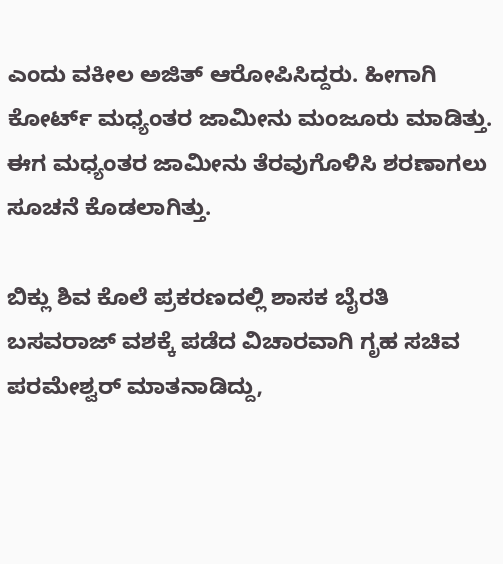ಎಂದು ವಕೀಲ ಅಜಿತ್ ಆರೋಪಿಸಿದ್ದರು. ಹೀಗಾಗಿ ಕೋರ್ಟ್ ಮಧ್ಯಂತರ ಜಾಮೀನು ಮಂಜೂರು ಮಾಡಿತ್ತು. ಈಗ ಮಧ್ಯಂತರ ಜಾಮೀನು ತೆರವುಗೊಳಿಸಿ ಶರಣಾಗಲು ಸೂಚನೆ ಕೊಡಲಾಗಿತ್ತು.

ಬಿಕ್ಲು ಶಿವ ಕೊಲೆ ಪ್ರಕರಣದಲ್ಲಿ ಶಾಸಕ ಬೈರತಿ ಬಸವರಾಜ್ ವಶಕ್ಕೆ ಪಡೆದ ವಿಚಾರವಾಗಿ ಗೃಹ ಸಚಿವ ಪರಮೇಶ್ವರ್‌‌ ಮಾತನಾಡಿದ್ದು,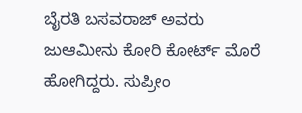ಬೈರತಿ ಬಸವರಾಜ್ ಅವರು ಜುಆಮೀನು ಕೋರಿ ಕೋರ್ಟ್‌ ಮೊರೆ ಹೋಗಿದ್ದರು. ಸುಪ್ರೀಂ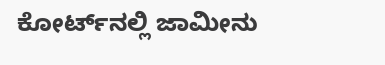ಕೋರ್ಟ್‌ನಲ್ಲಿ ಜಾಮೀನು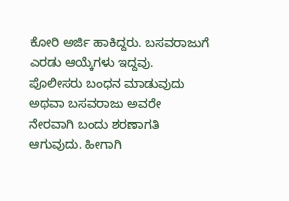ಕೋರಿ ಅರ್ಜಿ ಹಾಕಿದ್ದರು. ಬಸವರಾಜುಗೆ ಎರಡು ಆಯ್ಕೆಗಳು ಇದ್ದವು. ಪೊಲೀಸರು ಬಂಧನ ಮಾಡುವುದು ಅಥವಾ ಬಸವರಾಜು ಅವರೇ ನೇರವಾಗಿ ಬಂದು ಶರಣಾಗತಿ ಆಗುವುದು. ಹೀಗಾಗಿ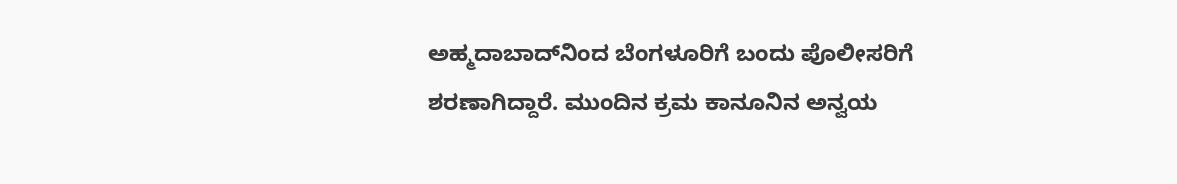ಅಹ್ಮದಾಬಾದ್‌ನಿಂದ ಬೆಂಗಳೂರಿಗೆ ಬಂದು ಪೊಲೀಸರಿಗೆ ಶರಣಾಗಿದ್ದಾರೆ. ಮುಂದಿನ ಕ್ರಮ ಕಾನೂನಿನ ಅನ್ವಯ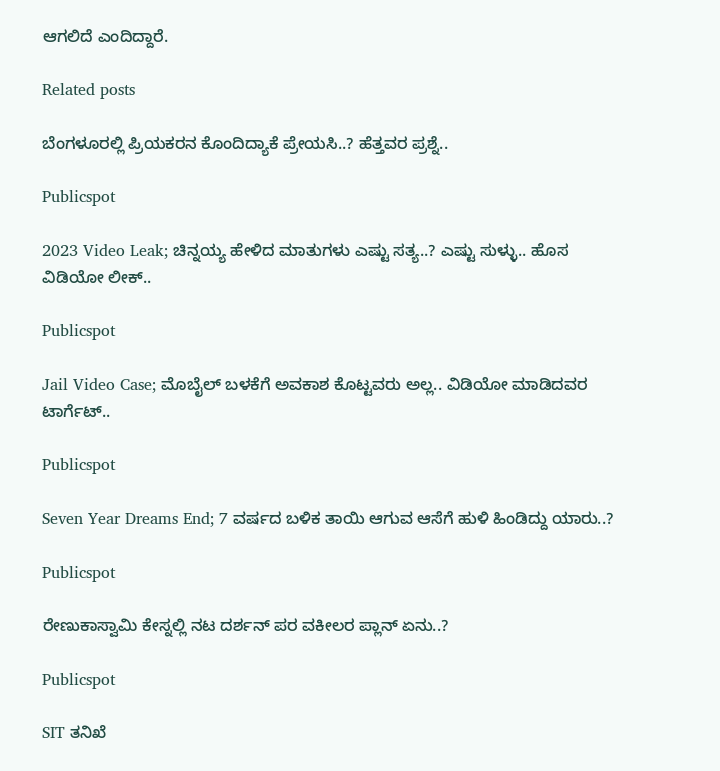ಆಗಲಿದೆ ಎಂದಿದ್ದಾರೆ.

Related posts

ಬೆಂಗಳೂರಲ್ಲಿ ಪ್ರಿಯಕರನ ಕೊಂದಿದ್ಯಾಕೆ ಪ್ರೇಯಸಿ..? ಹೆತ್ತವರ ಪ್ರಶ್ನೆ..

Publicspot

2023 Video Leak; ಚಿನ್ನಯ್ಯ ಹೇಳಿದ ಮಾತುಗಳು ಎಷ್ಟು ಸತ್ಯ..? ಎಷ್ಟು ಸುಳ್ಳು.. ಹೊಸ ವಿಡಿಯೋ ಲೀಕ್‌..

Publicspot

Jail Video Case; ಮೊಬೈಲ್ ಬಳಕೆಗೆ ಅವಕಾಶ ಕೊಟ್ಟವರು ಅಲ್ಲ.. ವಿಡಿಯೋ ಮಾಡಿದವರ ಟಾರ್ಗೆಟ್..

Publicspot

Seven Year Dreams End; 7 ವರ್ಷದ ಬಳಿಕ ತಾಯಿ ಆಗುವ ಆಸೆಗೆ ಹುಳಿ ಹಿಂಡಿದ್ದು ಯಾರು..?

Publicspot

ರೇಣುಕಾಸ್ವಾಮಿ ಕೇಸ್ನಲ್ಲಿ ನಟ ದರ್ಶನ್ ಪರ ವಕೀಲರ ಪ್ಲಾನ್ ಏನು..?

Publicspot

SIT ತನಿಖೆ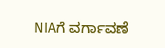NIAಗೆ ವರ್ಗಾವಣೆ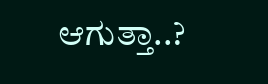ಆಗುತ್ತಾ..?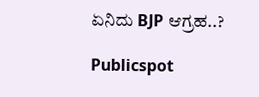ಏನಿದು BJP ಆಗ್ರಹ..?

Publicspot